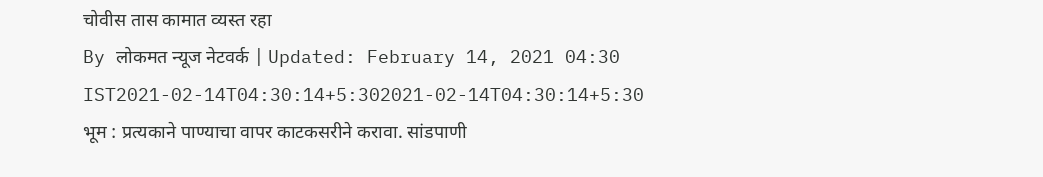चोवीस तास कामात व्यस्त रहा
By लोकमत न्यूज नेटवर्क | Updated: February 14, 2021 04:30 IST2021-02-14T04:30:14+5:302021-02-14T04:30:14+5:30
भूम : प्रत्यकाने पाण्याचा वापर काटकसरीने करावा. सांडपाणी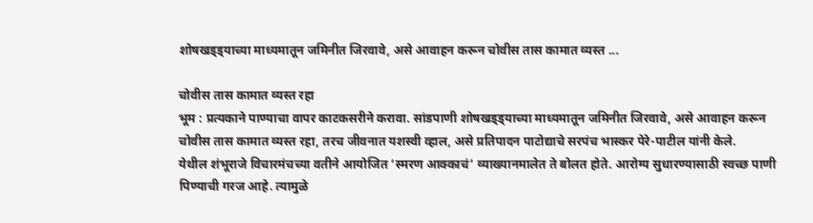शोषखड्ड्याच्या माध्यमातून जमिनीत जिरवावे, असे आवाहन करून चोवीस तास कामात व्यस्त ...

चोवीस तास कामात व्यस्त रहा
भूम : प्रत्यकाने पाण्याचा वापर काटकसरीने करावा. सांडपाणी शोषखड्ड्याच्या माध्यमातून जमिनीत जिरवावे, असे आवाहन करून चोवीस तास कामात व्यस्त रहा, तरच जीवनात यशस्वी व्हाल, असे प्रतिपादन पाटोद्याचे सरपंच भास्कर पेरे-पाटील यांनी केले.
येथील शंभूराजे विचारमंचच्या वतीने आयोजित ‘स्मरण आक्काचं’ व्याख्यानमालेत ते बोलत होते. आरोग्य सुधारण्यासाठी स्वच्छ पाणी पिण्याची गरज आहे. त्यामुळे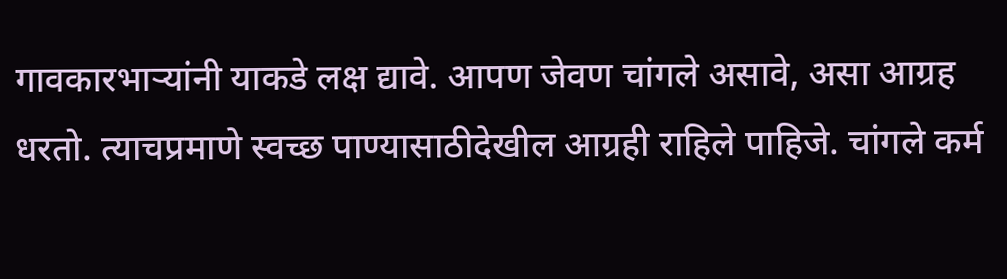गावकारभाऱ्यांनी याकडे लक्ष द्यावे. आपण जेवण चांगले असावे, असा आग्रह धरतो. त्याचप्रमाणे स्वच्छ पाण्यासाठीदेखील आग्रही राहिले पाहिजे. चांगले कर्म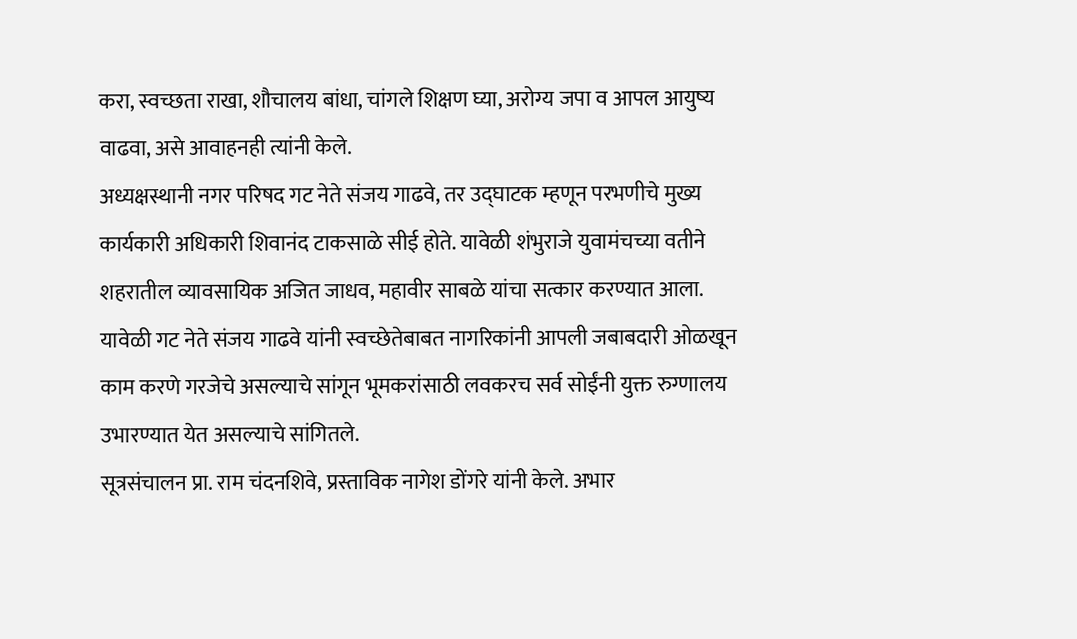करा, स्वच्छता राखा, शौचालय बांधा, चांगले शिक्षण घ्या, अरोग्य जपा व आपल आयुष्य वाढवा, असे आवाहनही त्यांनी केले.
अध्यक्षस्थानी नगर परिषद गट नेते संजय गाढवे, तर उद्घाटक म्हणून परभणीचे मुख्य कार्यकारी अधिकारी शिवानंद टाकसाळे सीई होते. यावेळी शंभुराजे युवामंचच्या वतीने शहरातील व्यावसायिक अजित जाधव, महावीर साबळे यांचा सत्कार करण्यात आला.
यावेळी गट नेते संजय गाढवे यांनी स्वच्छेतेबाबत नागरिकांनी आपली जबाबदारी ओळखून काम करणे गरजेचे असल्याचे सांगून भूमकरांसाठी लवकरच सर्व सोईंनी युक्त रुग्णालय उभारण्यात येत असल्याचे सांगितले.
सूत्रसंचालन प्रा. राम चंदनशिवे, प्रस्ताविक नागेश डोंगरे यांनी केले. अभार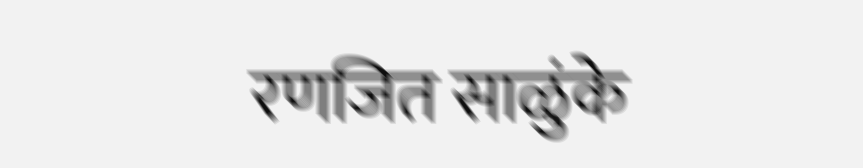रणजित साळुंके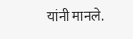यांनी मानले.